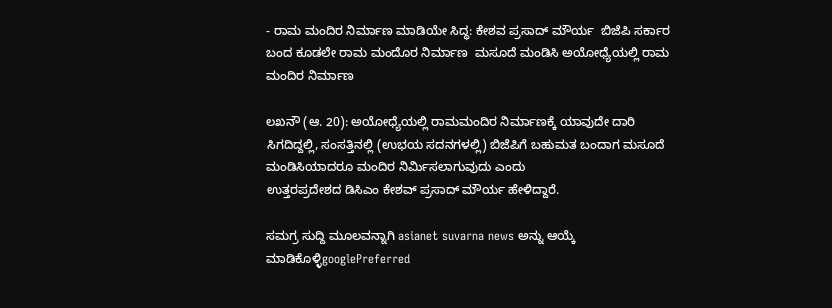- ರಾಮ ಮಂದಿರ ನಿರ್ಮಾಣ ಮಾಡಿಯೇ ಸಿದ್ಧ: ಕೇಶವ ಪ್ರಸಾದ್ ಮೌರ್ಯ  ಬಿಜೆಪಿ ಸರ್ಕಾರ ಬಂದ ಕೂಡಲೇ ರಾಮ ಮಂದೊರ ನಿರ್ಮಾಣ  ಮಸೂದೆ ಮಂಡಿಸಿ ಅಯೋಧ್ಯೆಯಲ್ಲಿ ರಾಮ ಮಂದಿರ ನಿರ್ಮಾಣ

ಲಖನೌ (ಆ. 20): ಅಯೋಧ್ಯೆಯಲ್ಲಿ ರಾಮಮಂದಿರ ನಿರ್ಮಾಣಕ್ಕೆ ಯಾವುದೇ ದಾರಿ ಸಿಗದಿದ್ದಲ್ಲಿ, ಸಂಸತ್ತಿನಲ್ಲಿ (ಉಭಯ ಸದನಗಳಲ್ಲಿ) ಬಿಜೆಪಿಗೆ ಬಹುಮತ ಬಂದಾಗ ಮಸೂದೆ ಮಂಡಿಸಿಯಾದರೂ ಮಂದಿರ ನಿರ್ಮಿಸಲಾಗುವುದು ಎಂದು
ಉತ್ತರಪ್ರದೇಶದ ಡಿಸಿಎಂ ಕೇಶವ್ ಪ್ರಸಾದ್ ಮೌರ್ಯ ಹೇಳಿದ್ದಾರೆ.

ಸಮಗ್ರ ಸುದ್ದಿ ಮೂಲವನ್ನಾಗಿ asianet suvarna news ಅನ್ನು ಆಯ್ಕೆ ಮಾಡಿಕೊಳ್ಳಿgooglePreferred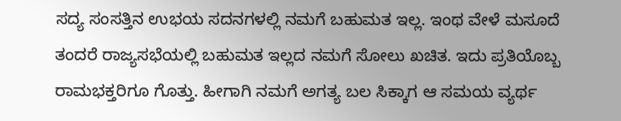ಸದ್ಯ ಸಂಸತ್ತಿನ ಉಭಯ ಸದನಗಳಲ್ಲಿ ನಮಗೆ ಬಹುಮತ ಇಲ್ಲ. ಇಂಥ ವೇಳೆ ಮಸೂದೆ ತಂದರೆ ರಾಜ್ಯಸಭೆಯಲ್ಲಿ ಬಹುಮತ ಇಲ್ಲದ ನಮಗೆ ಸೋಲು ಖಚಿತ. ಇದು ಪ್ರತಿಯೊಬ್ಬ ರಾಮಭಕ್ತರಿಗೂ ಗೊತ್ತು. ಹೀಗಾಗಿ ನಮಗೆ ಅಗತ್ಯ ಬಲ ಸಿಕ್ಕಾಗ ಆ ಸಮಯ ವ್ಯರ್ಥ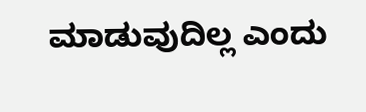ಮಾಡುವುದಿಲ್ಲ ಎಂದು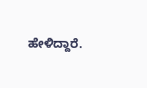ಹೇಳಿದ್ದಾರೆ.